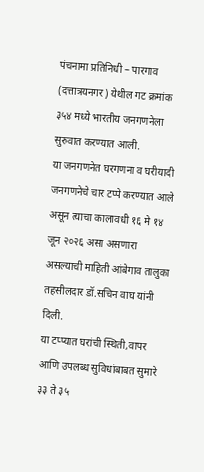पंचनामा प्रतिनिधी – पारगाव (दत्तात्रयनगर) येथील गट क्रमांक ३५४ मध्ये भारतीय जनगणनेला सुरुवात करण्यात आली.
या जनगणनेत घरगणना व घरीयादी जनगणनेचे चार टप्पे करण्यात आले असून त्याचा कालावधी १६ मे १४ जून २०२६ असा असणारा असल्याची माहिती आंबेगाव तालुका तहसीलदार डॉ.सचिन वाघ यांनी दिली.
या टप्प्यात घरांची स्थिती,वापर आणि उपलब्ध सुविधांबाबत सुमारे ३३ ते ३५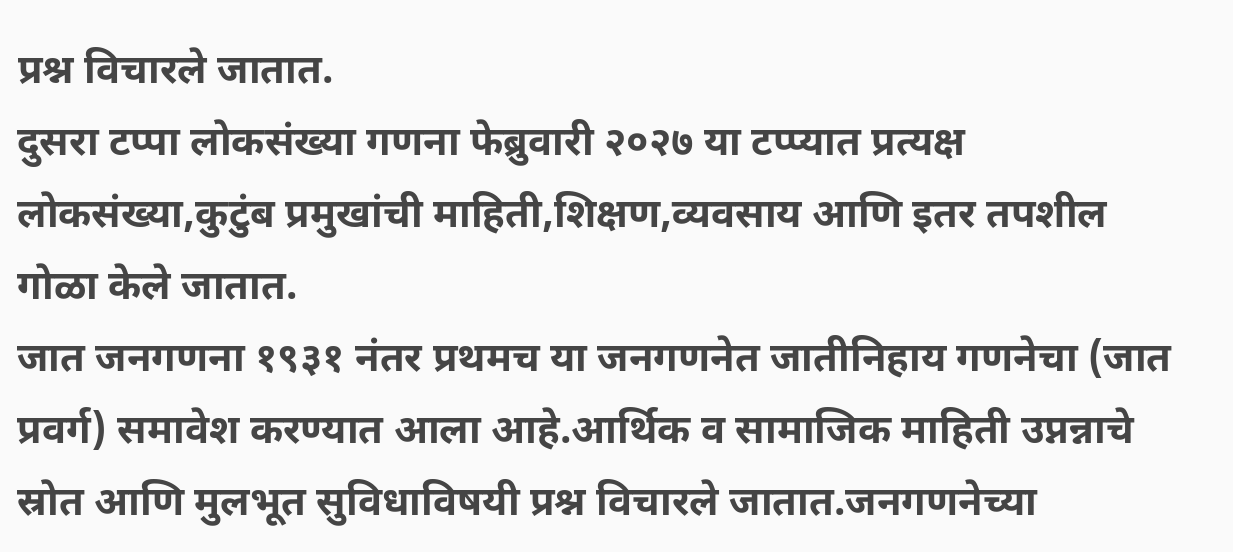प्रश्न विचारले जातात.
दुसरा टप्पा लोकसंख्या गणना फेब्रुवारी २०२७ या टप्प्यात प्रत्यक्ष लोकसंख्या,कुटुंब प्रमुखांची माहिती,शिक्षण,व्यवसाय आणि इतर तपशील गोळा केले जातात.
जात जनगणना १९३१ नंतर प्रथमच या जनगणनेत जातीनिहाय गणनेचा (जात प्रवर्ग) समावेश करण्यात आला आहे.आर्थिक व सामाजिक माहिती उप्नन्नाचे स्रोत आणि मुलभूत सुविधाविषयी प्रश्न विचारले जातात.जनगणनेच्या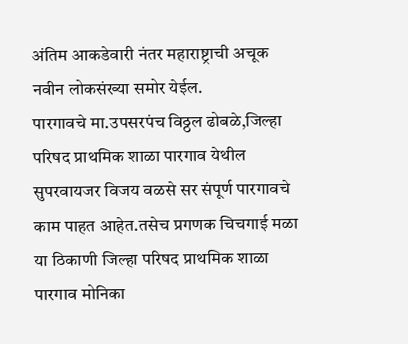अंतिम आकडेवारी नंतर महाराष्ट्राची अचूक नवीन लोकसंख्या समोर येईल.
पारगावचे मा.उपसरपंच विठ्ठल ढोबळे,जिल्हा परिषद प्राथमिक शाळा पारगाव येथील सुपरवायजर विजय वळसे सर संपूर्ण पारगावचे काम पाहत आहेत.तसेच प्रगणक चिचगाई मळा या ठिकाणी जिल्हा परिषद प्राथमिक शाळा पारगाव मोनिका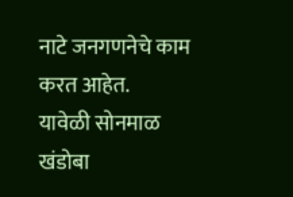नाटे जनगणनेचे काम करत आहेत.
यावेळी सोनमाळ खंडोबा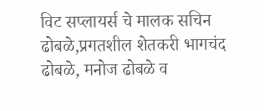विट सप्लायर्स चे मालक सचिन ढोबळे,प्रगतशील शेतकरी भागचंद ढोबळे, मनोज ढोबळे व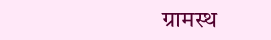ग्रामस्थ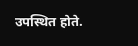उपस्थित होते.